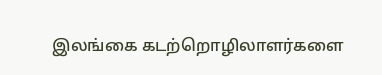இலங்கை கடற்றொழிலாளர்களை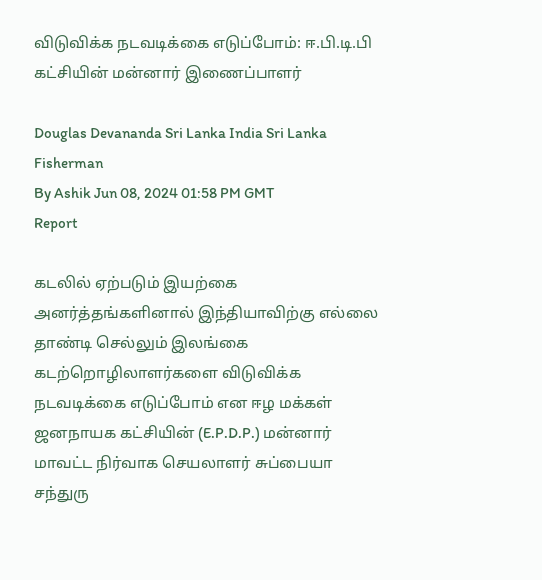விடுவிக்க நடவடிக்கை எடுப்போம்: ஈ.பி.டி.பி கட்சியின் மன்னார் இணைப்பாளர்

Douglas Devananda Sri Lanka India Sri Lanka Fisherman
By Ashik Jun 08, 2024 01:58 PM GMT
Report

கடலில் ஏற்படும் இயற்கை அனர்த்தங்களினால் இந்தியாவிற்கு எல்லை தாண்டி செல்லும் இலங்கை கடற்றொழிலாளர்களை விடுவிக்க நடவடிக்கை எடுப்போம் என ஈழ மக்கள் ஜனநாயக கட்சியின் (E.P.D.P.) மன்னார் மாவட்ட நிர்வாக செயலாளர் சுப்பையா சந்துரு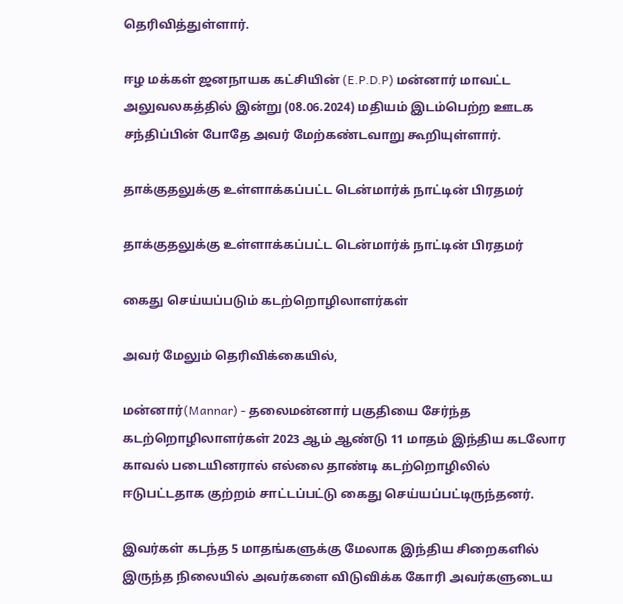தெரிவித்துள்ளார்.

ஈழ மக்கள் ஜனநாயக கட்சியின் (E.P.D.P) மன்னார் மாவட்ட அலுவலகத்தில் இன்று (08.06.2024) மதியம் இடம்பெற்ற ஊடக சந்திப்பின் போதே அவர் மேற்கண்டவாறு கூறியுள்ளார்.

தாக்குதலுக்கு உள்ளாக்கப்பட்ட டென்மார்க் நாட்டின் பிரதமர்

தாக்குதலுக்கு உள்ளாக்கப்பட்ட டென்மார்க் நாட்டின் பிரதமர்

கைது செய்யப்படும் கடற்றொழிலாளர்கள்

அவர் மேலும் தெரிவிக்கையில்,

மன்னார்(Mannar) - தலைமன்னார் பகுதியை சேர்ந்த கடற்றொழிலாளர்கள் 2023 ஆம் ஆண்டு 11 மாதம் இந்திய கடலோர காவல் படையினரால் எல்லை தாண்டி கடற்றொழிலில் ஈடுபட்டதாக குற்றம் சாட்டப்பட்டு கைது செய்யப்பட்டிருந்தனர்.

இவர்கள் கடந்த 5 மாதங்களுக்கு மேலாக இந்திய சிறைகளில் இருந்த நிலையில் அவர்களை விடுவிக்க கோரி அவர்களுடைய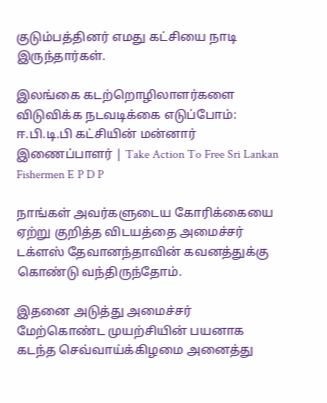குடும்பத்தினர் எமது கட்சியை நாடி இருந்தார்கள்.

இலங்கை கடற்றொழிலாளர்களை விடுவிக்க நடவடிக்கை எடுப்போம்: ஈ.பி.டி.பி கட்சியின் மன்னார் இணைப்பாளர் | Take Action To Free Sri Lankan Fishermen E P D P

நாங்கள் அவர்களுடைய கோரிக்கையை ஏற்று குறித்த விடயத்தை அமைச்சர் டக்ளஸ் தேவானந்தாவின் கவனத்துக்கு கொண்டு வந்திருந்தோம்.

இதனை அடுத்து அமைச்சர் மேற்கொண்ட முயற்சியின் பயனாக கடந்த செவ்வாய்க்கிழமை அனைத்து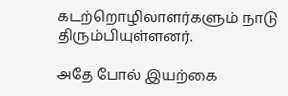கடற்றொழிலாளர்களும் நாடு திரும்பியுள்ளனர்.

அதே போல் இயற்கை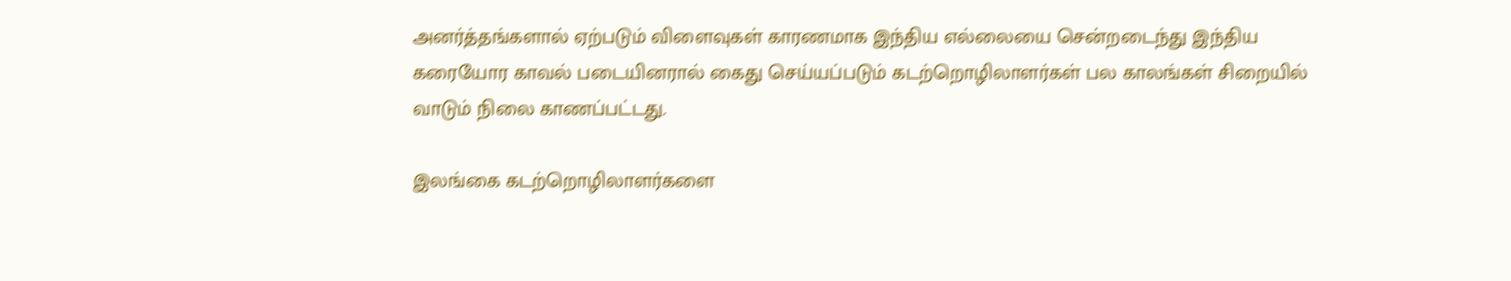அனர்த்தங்களால் ஏற்படும் விளைவுகள் காரணமாக இந்திய எல்லையை சென்றடைந்து இந்திய கரையோர காவல் படையினரால் கைது செய்யப்படும் கடற்றொழிலாளர்கள் பல காலங்கள் சிறையில் வாடும் நிலை காணப்பட்டது.

இலங்கை கடற்றொழிலாளர்களை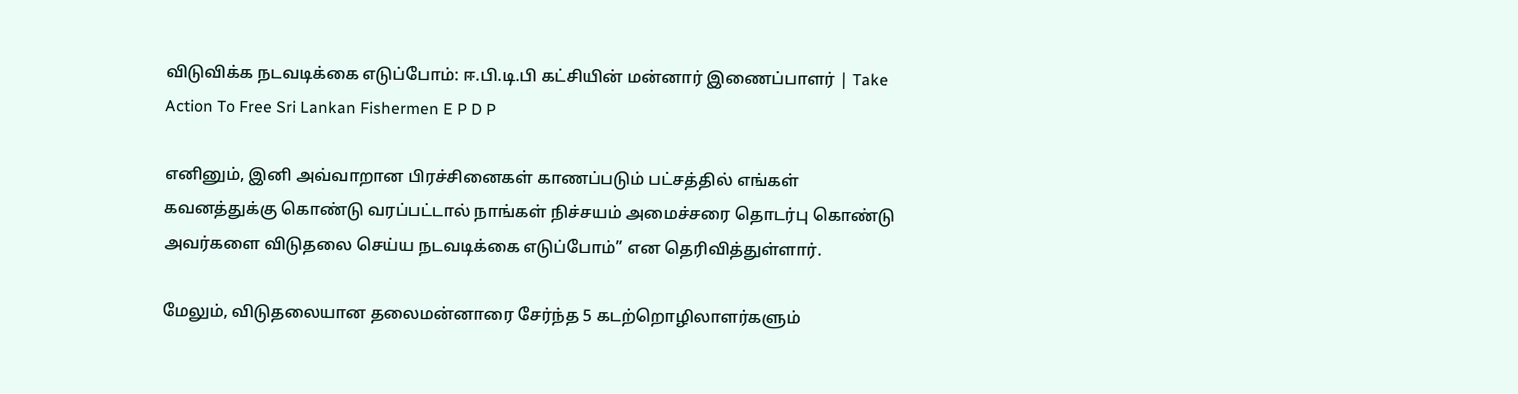விடுவிக்க நடவடிக்கை எடுப்போம்: ஈ.பி.டி.பி கட்சியின் மன்னார் இணைப்பாளர் | Take Action To Free Sri Lankan Fishermen E P D P

எனினும், இனி அவ்வாறான பிரச்சினைகள் காணப்படும் பட்சத்தில் எங்கள் கவனத்துக்கு கொண்டு வரப்பட்டால் நாங்கள் நிச்சயம் அமைச்சரை தொடர்பு கொண்டு அவர்களை விடுதலை செய்ய நடவடிக்கை எடுப்போம்” என தெரிவித்துள்ளார்.

மேலும், விடுதலையான தலைமன்னாரை சேர்ந்த 5 கடற்றொழிலாளர்களும்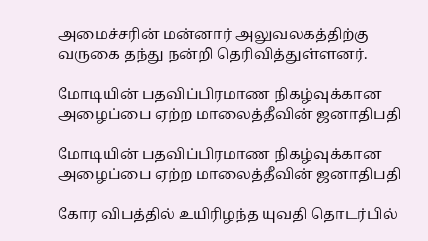அமைச்சரின் மன்னார் அலுவலகத்திற்கு வருகை தந்து நன்றி தெரிவித்துள்ளனர்.

மோடியின் பதவிப்பிரமாண நிகழ்வுக்கான அழைப்பை ஏற்ற மாலைத்தீவின் ஜனாதிபதி

மோடியின் பதவிப்பிரமாண நிகழ்வுக்கான அழைப்பை ஏற்ற மாலைத்தீவின் ஜனாதிபதி

கோர விபத்தில் உயிரிழந்த யுவதி தொடர்பில்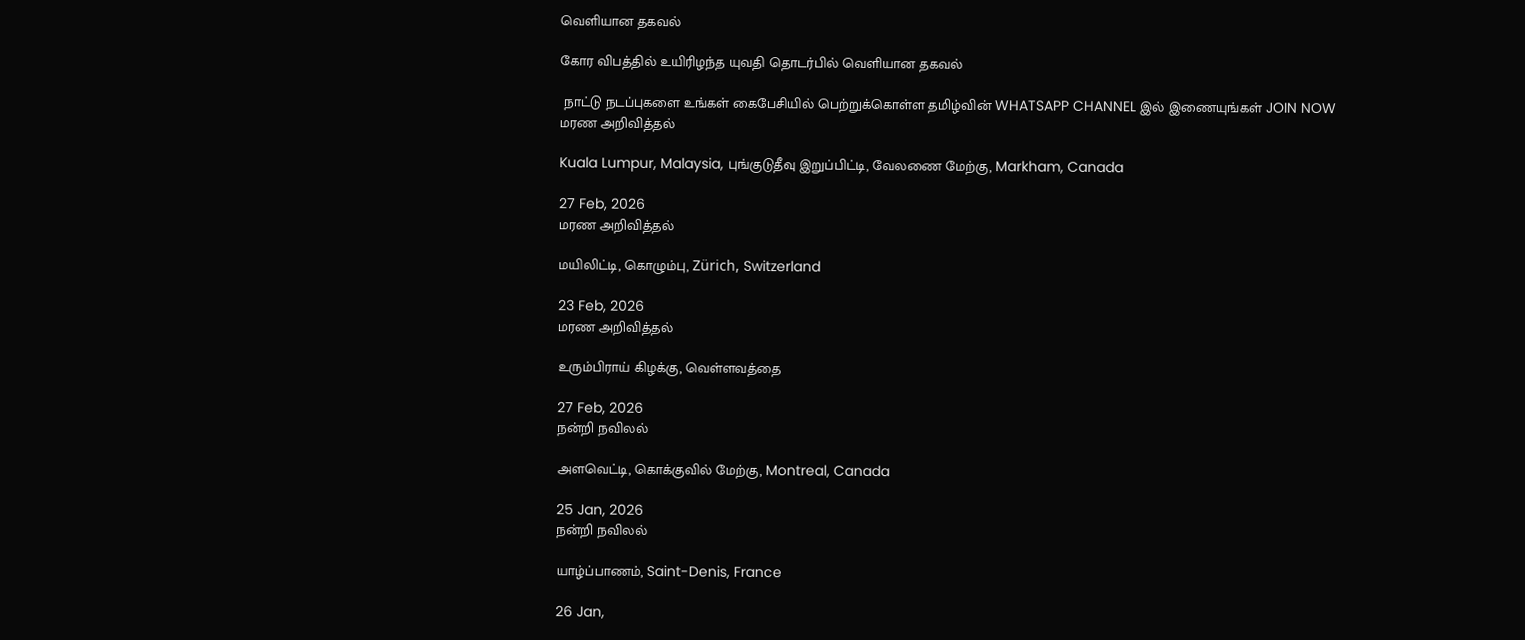வெளியான தகவல்

கோர விபத்தில் உயிரிழந்த யுவதி தொடர்பில் வெளியான தகவல்

 நாட்டு நடப்புகளை உங்கள் கைபேசியில் பெற்றுக்கொள்ள தமிழ்வின் WHATSAPP CHANNEL இல் இணையுங்கள் JOIN NOW
மரண அறிவித்தல்

Kuala Lumpur, Malaysia, புங்குடுதீவு இறுப்பிட்டி, வேலணை மேற்கு, Markham, Canada

27 Feb, 2026
மரண அறிவித்தல்

மயிலிட்டி, கொழும்பு, Zürich, Switzerland

23 Feb, 2026
மரண அறிவித்தல்

உரும்பிராய் கிழக்கு, வெள்ளவத்தை

27 Feb, 2026
நன்றி நவிலல்

அளவெட்டி, கொக்குவில் மேற்கு, Montreal, Canada

25 Jan, 2026
நன்றி நவிலல்

யாழ்ப்பாணம், Saint-Denis, France

26 Jan,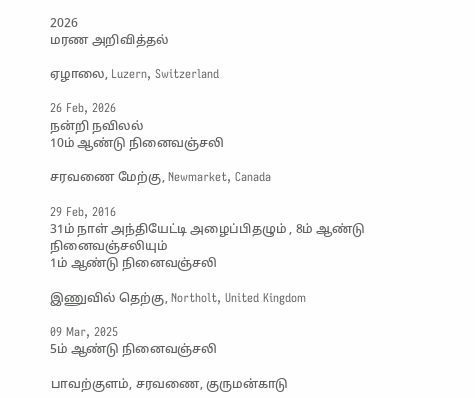2026
மரண அறிவித்தல்

ஏழாலை, Luzern, Switzerland

26 Feb, 2026
நன்றி நவிலல்
10ம் ஆண்டு நினைவஞ்சலி

சரவணை மேற்கு, Newmarket, Canada

29 Feb, 2016
31ம் நாள் அந்தியேட்டி அழைப்பிதழும் , 8ம் ஆண்டு நினைவஞ்சலியும்
1ம் ஆண்டு நினைவஞ்சலி

இணுவில் தெற்கு, Northolt, United Kingdom

09 Mar, 2025
5ம் ஆண்டு நினைவஞ்சலி

பாவற்குளம், சரவணை, குருமன்காடு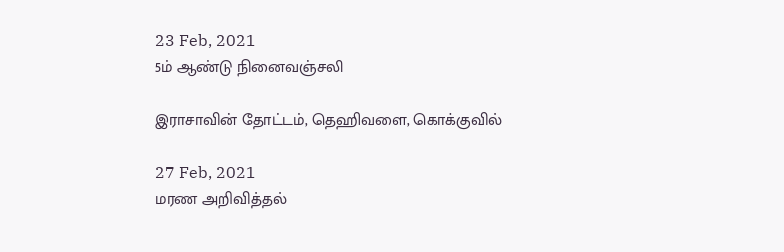23 Feb, 2021
5ம் ஆண்டு நினைவஞ்சலி

இராசாவின் தோட்டம், தெஹிவளை, கொக்குவில்

27 Feb, 2021
மரண அறிவித்தல்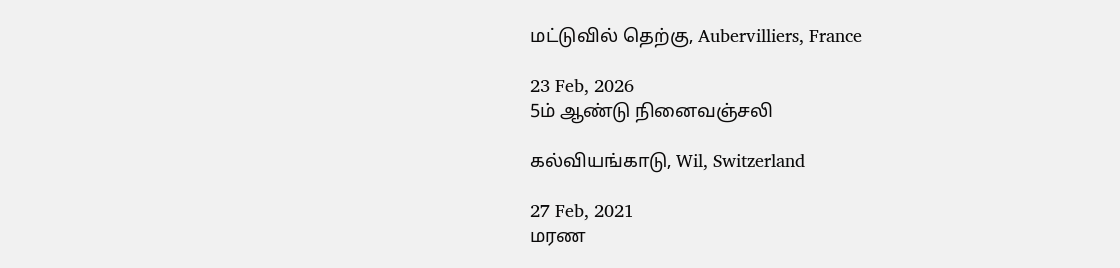மட்டுவில் தெற்கு, Aubervilliers, France

23 Feb, 2026
5ம் ஆண்டு நினைவஞ்சலி

கல்வியங்காடு, Wil, Switzerland

27 Feb, 2021
மரண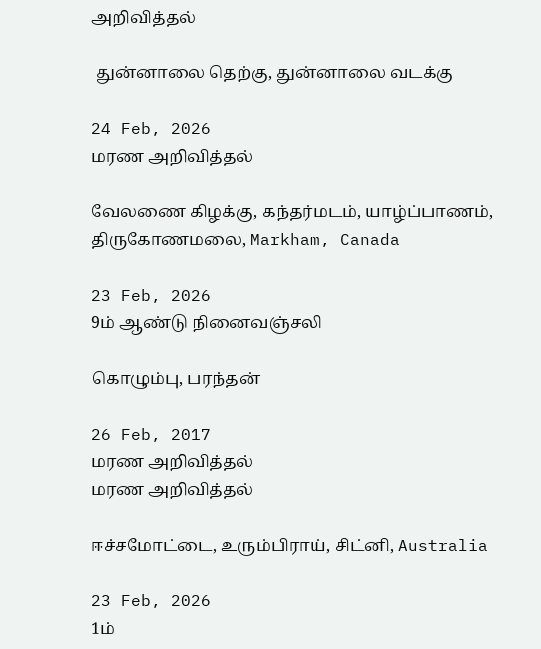அறிவித்தல்

 துன்னாலை தெற்கு, துன்னாலை வடக்கு

24 Feb, 2026
மரண அறிவித்தல்

வேலணை கிழக்கு, கந்தர்மடம், யாழ்ப்பாணம், திருகோணமலை, Markham, Canada

23 Feb, 2026
9ம் ஆண்டு நினைவஞ்சலி

கொழும்பு, பரந்தன்

26 Feb, 2017
மரண அறிவித்தல்
மரண அறிவித்தல்

ஈச்சமோட்டை, உரும்பிராய், சிட்னி, Australia

23 Feb, 2026
1ம்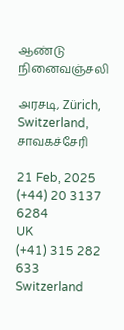ஆண்டு நினைவஞ்சலி

அரசடி, Zürich, Switzerland, சாவகச்சேரி

21 Feb, 2025
(+44) 20 3137 6284
UK
(+41) 315 282 633
Switzerland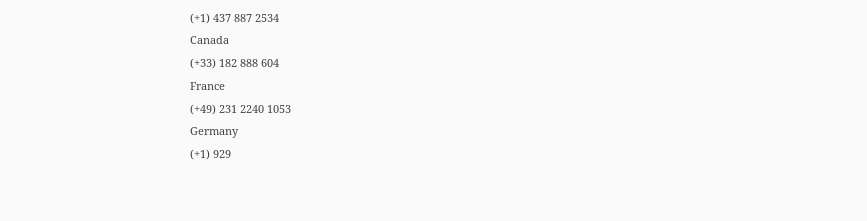(+1) 437 887 2534
Canada
(+33) 182 888 604
France
(+49) 231 2240 1053
Germany
(+1) 929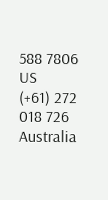588 7806
US
(+61) 272 018 726
Australia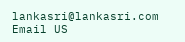lankasri@lankasri.com
Email US